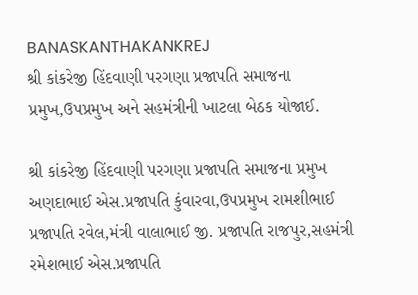BANASKANTHAKANKREJ
શ્રી કાંકરેજી હિંદવાણી પરગણા પ્રજાપતિ સમાજના પ્રમુખ,ઉપપ્રમુખ અને સહમંત્રીની ખાટલા બેઠક યોજાઈ.

શ્રી કાંકરેજી હિંદવાણી પરગણા પ્રજાપતિ સમાજના પ્રમુખ અણદાભાઈ એસ.પ્રજાપતિ કુંવારવા,ઉપપ્રમુખ રામશીભાઈ પ્રજાપતિ રવેલ,મંત્રી વાલાભાઈ જી. પ્રજાપતિ રાજપુર,સહમંત્રી રમેશભાઈ એસ.પ્રજાપતિ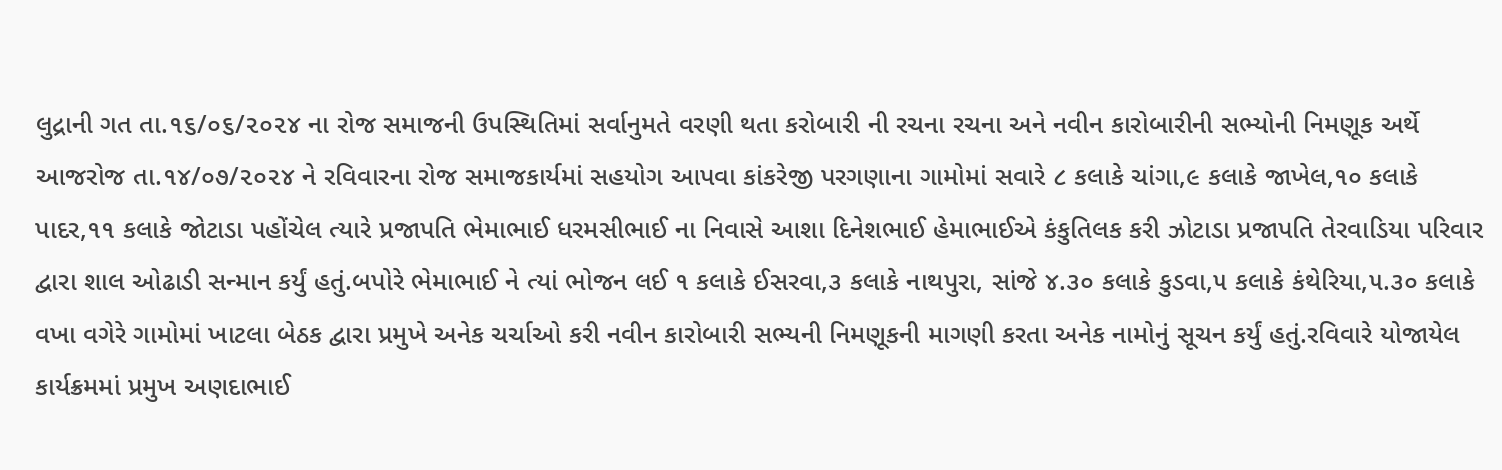લુદ્રાની ગત તા.૧૬/૦૬/૨૦૨૪ ના રોજ સમાજની ઉપસ્થિતિમાં સર્વાનુમતે વરણી થતા કરોબારી ની રચના રચના અને નવીન કારોબારીની સભ્યોની નિમણૂક અર્થે આજરોજ તા.૧૪/૦૭/૨૦૨૪ ને રવિવારના રોજ સમાજકાર્યમાં સહયોગ આપવા કાંકરેજી પરગણાના ગામોમાં સવારે ૮ કલાકે ચાંગા,૯ કલાકે જાખેલ,૧૦ કલાકે પાદર,૧૧ કલાકે જોટાડા પહોંચેલ ત્યારે પ્રજાપતિ ભેમાભાઈ ધરમસીભાઈ ના નિવાસે આશા દિનેશભાઈ હેમાભાઈએ કંકુતિલક કરી ઝોટાડા પ્રજાપતિ તેરવાડિયા પરિવાર દ્વારા શાલ ઓઢાડી સન્માન કર્યું હતું.બપોરે ભેમાભાઈ ને ત્યાં ભોજન લઈ ૧ કલાકે ઈસરવા,૩ કલાકે નાથપુરા, સાંજે ૪.૩૦ કલાકે કુડવા,૫ કલાકે કંથેરિયા,૫.૩૦ કલાકે વખા વગેરે ગામોમાં ખાટલા બેઠક દ્વારા પ્રમુખે અનેક ચર્ચાઓ કરી નવીન કારોબારી સભ્યની નિમણૂકની માગણી કરતા અનેક નામોનું સૂચન કર્યું હતું.રવિવારે યોજાયેલ કાર્યક્રમમાં પ્રમુખ અણદાભાઈ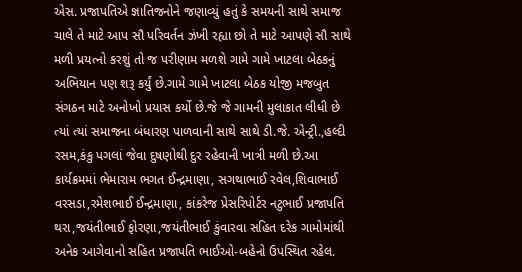એસ. પ્રજાપતિએ જ્ઞાતિજનોને જણાવ્યું હતું કે સમયની સાથે સમાજ ચાલે તે માટે આપ સૌ પરિવર્તન ઝંખી રહ્યા છો તે માટે આપણે સૌ સાથે મળી પ્રયત્નો કરશું તો જ પરીણામ મળશે ગામે ગામે ખાટલા બેઠકનું અભિયાન પણ શરૂ કર્યું છે.ગામે ગામે ખાટલા બેઠક યોજી મજબુત સંગઠન માટે અનોખો પ્રયાસ કર્યો છે.જે જે ગામની મુલાકાત લીધી છે ત્યાં ત્યાં સમાજના બંધારણ પાળવાની સાથે સાથે ડી.જે. એન્ટ્રી.,હલ્દી રસમ,કંકુ પગલાં જેવા દુષણોથી દુર રહેવાની ખાત્રી મળી છે.આ કાર્યક્રમમાં ભેમારામ ભગત ઈન્દ્રમાણા, સગથાભાઈ રવેલ,શિવાભાઈ વરસડા,રમેશભાઈ ઈન્દ્રમાણા, કાંકરેજ પ્રેસરિપોર્ટર નટુભાઈ પ્રજાપતિ થરા,જયંતીભાઈ ફોરણા,જયંતીભાઈ કુંવારવા સહિત દરેક ગામોમાંથી અનેક આગેવાનો સહિત પ્રજાપતિ ભાઈઓ-બહેનો ઉપસ્થિત રહેલ.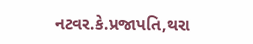નટવર.કે.પ્રજાપતિ,થરા